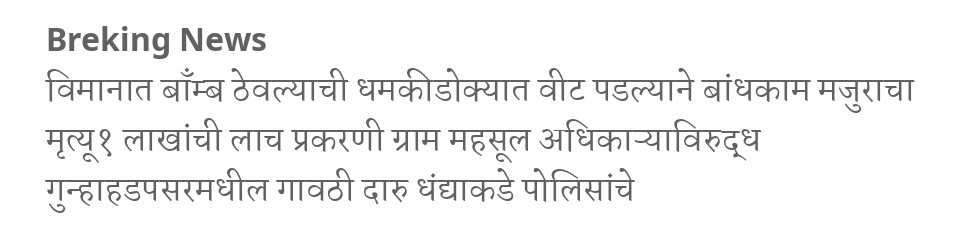Breking News
विमानात बाँम्ब ठेवल्याची धमकीडोक्यात वीट पडल्याने बांधकाम मजुराचा मृत्यू१ लाखांची लाच प्रकरणी ग्राम महसूल अधिकाऱ्याविरुद्ध गुन्हाहडपसरमधील गावठी दारु धंद्याकडे पोलिसांचे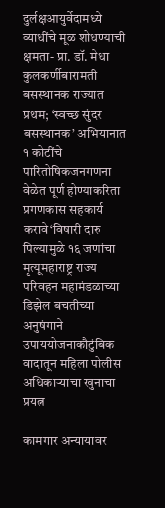दुर्लक्षआयुर्वेदामध्ये व्याधींचे मूळ शोधण्याची क्षमता- प्रा. डॉ. मेधा कुलकर्णीबारामती बसस्थानक राज्यात प्रथम; ‘स्वच्छ सुंदर बसस्थानक’ अभियानात १ कोटींचे पारितोषिकजनगणना वेळेत पूर्ण होण्याकरिता प्रगणकास सहकार्य करावे‘विषारी दारु पिल्यामुळे १६ जणांचा मृत्यूमहाराष्ट्र राज्य परिवहन महामंडळाच्या डिझेल बचतीच्या अनुषंगाने उपाययोजनाकौटुंबिक वादातून महिला पोलीस अधिकाऱ्याचा खुनाचा प्रयत्न

कामगार अन्यायावर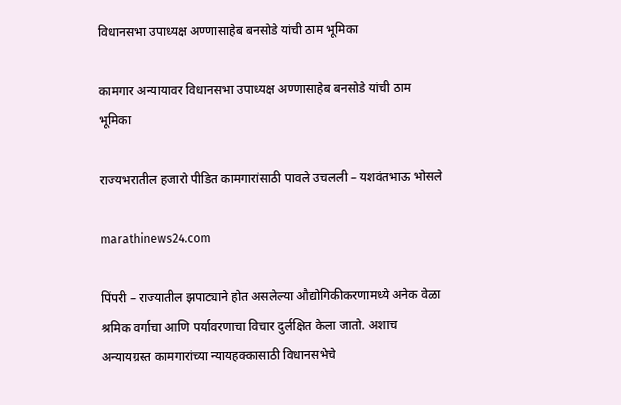विधानसभा उपाध्यक्ष अण्णासाहेब बनसोडे यांची ठाम भूमिका

कामगार अन्यायावर विधानसभा उपाध्यक्ष अण्णासाहेब बनसोडे यांची ठाम भूमिका

राज्यभरातील हजारो पीडित कामगारांसाठी पावले उचलली – यशवंतभाऊ भोसले

marathinews24.com

पिंपरी – राज्यातील झपाट्याने होत असलेल्या औद्योगिकीकरणामध्ये अनेक वेळा श्रमिक वर्गाचा आणि पर्यावरणाचा विचार दुर्लक्षित केला जातो. अशाच अन्यायग्रस्त कामगारांच्या न्यायहक्कासाठी विधानसभेचे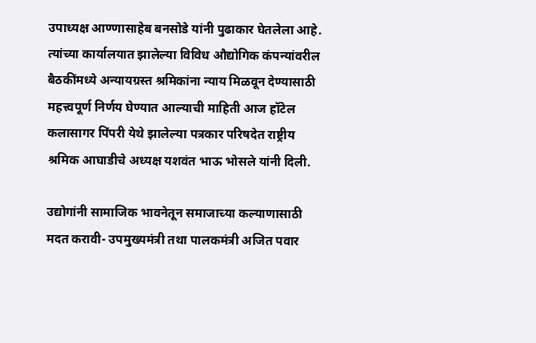उपाध्यक्ष आण्णासाहेब बनसोडे यांनी पुढाकार घेतलेला आहे. त्यांच्या कार्यालयात झालेल्या विविध औद्योगिक कंपन्यांवरील बैठकींमध्ये अन्यायग्रस्त श्रमिकांना न्याय मिळवून देण्यासाठी महत्त्वपूर्ण निर्णय घेण्यात आल्याची माहिती आज हॉटेल कलासागर पिंपरी येथे झालेल्या पत्रकार परिषदेत राष्ट्रीय श्रमिक आघाडीचे अध्यक्ष यशवंत भाऊ भोसले यांनी दिली.

उद्योगांनी सामाजिक भावनेतून समाजाच्या कल्याणासाठी मदत करावी- उपमुख्यमंत्री तथा पालकमंत्री अजित पवार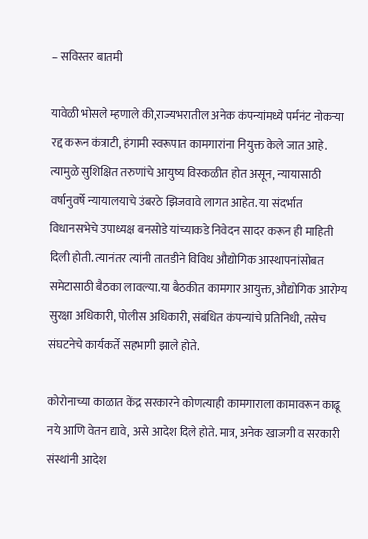– सविस्तर बातमी

यावेळी भोसले म्हणाले की,राज्यभरातील अनेक कंपन्यांमध्ये पर्मनंट नोकऱ्या रद्द करून कंत्राटी, हंगामी स्वरूपात कामगारांना नियुक्त केले जात आहे. त्यामुळे सुशिक्षित तरुणांचे आयुष्य विस्कळीत होत असून, न्यायासाठी वर्षानुवर्षे न्यायालयाचे उंबरठे झिजवावे लागत आहेत. या संदर्भात विधानसभेचे उपाध्यक्ष बनसोडे यांच्याकडे निवेदन सादर करून ही माहिती दिली होती. त्यानंतर त्यांनी तातडीने विविध औद्योगिक आस्थापनांसोबत समेटासाठी बैठका लावल्या.या बैठकीत कामगार आयुक्त, औद्योगिक आरोग्य सुरक्षा अधिकारी, पोलीस अधिकारी, संबंधित कंपन्यांचे प्रतिनिधी, तसेच संघटनेचे कार्यकर्ते सहभागी झाले होते.

कोरोनाच्या काळात केंद्र सरकारने कोणत्याही कामगाराला कामावरून काढू नये आणि वेतन द्यावे, असे आदेश दिले होते. मात्र, अनेक खाजगी व सरकारी संस्थांनी आदेश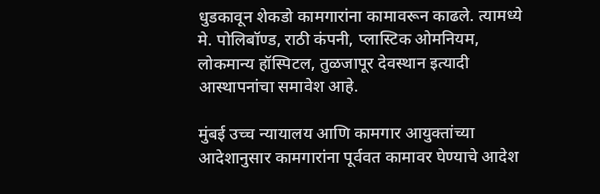धुडकावून शेकडो कामगारांना कामावरून काढले. त्यामध्ये मे. पोलिबॉण्ड, राठी कंपनी, प्लास्टिक ओमनियम, लोकमान्य हॉस्पिटल, तुळजापूर देवस्थान इत्यादी आस्थापनांचा समावेश आहे.

मुंबई उच्च न्यायालय आणि कामगार आयुक्तांच्या आदेशानुसार कामगारांना पूर्ववत कामावर घेण्याचे आदेश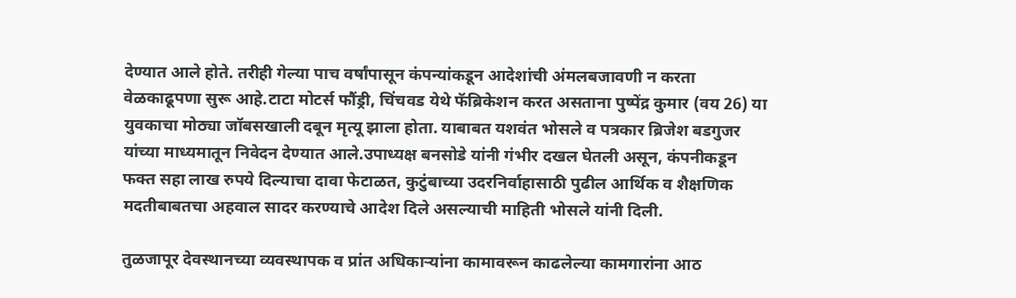देण्यात आले होते. तरीही गेल्या पाच वर्षांपासून कंपन्यांकडून आदेशांची अंमलबजावणी न करता वेळकाढूपणा सुरू आहे.टाटा मोटर्स फौंड्री, चिंचवड येथे फॅब्रिकेशन करत असताना पुष्पेंद्र कुमार (वय 26) या युवकाचा मोठ्या जॉबसखाली दबून मृत्यू झाला होता. याबाबत यशवंत भोसले व पत्रकार ब्रिजेश बडगुजर यांच्या माध्यमातून निवेदन देण्यात आले.उपाध्यक्ष बनसोडे यांनी गंभीर दखल घेतली असून, कंपनीकडून फक्त सहा लाख रुपये दिल्याचा दावा फेटाळत, कुटुंबाच्या उदरनिर्वाहासाठी पुढील आर्थिक व शैक्षणिक मदतीबाबतचा अहवाल सादर करण्याचे आदेश दिले असल्याची माहिती भोसले यांनी दिली.

तुळजापूर देवस्थानच्या व्यवस्थापक व प्रांत अधिकाऱ्यांना कामावरून काढलेल्या कामगारांना आठ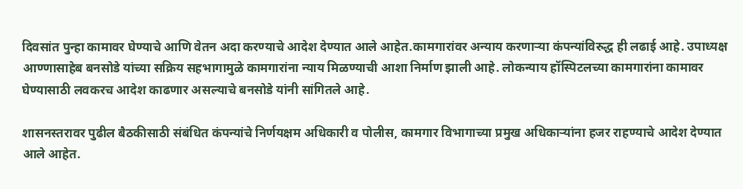दिवसांत पुन्हा कामावर घेण्याचे आणि वेतन अदा करण्याचे आदेश देण्यात आले आहेत.कामगारांवर अन्याय करणाऱ्या कंपन्यांविरुद्ध ही लढाई आहे. उपाध्यक्ष आण्णासाहेब बनसोडे यांच्या सक्रिय सहभागामुळे कामगारांना न्याय मिळण्याची आशा निर्माण झाली आहे. लोकन्याय हॉस्पिटलच्या कामगारांना कामावर घेण्यासाठी लवकरच आदेश काढणार असल्याचे बनसोडे यांनी सांगितले आहे.

शासनस्तरावर पुढील बैठकीसाठी संबंधित कंपन्यांचे निर्णयक्षम अधिकारी व पोलीस, कामगार विभागाच्या प्रमुख अधिकाऱ्यांना हजर राहण्याचे आदेश देण्यात आले आहेत.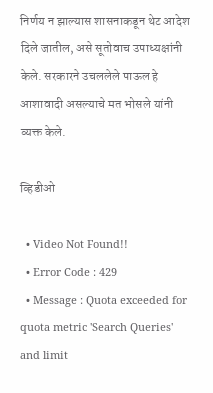निर्णय न झाल्यास शासनाकडून थेट आदेश दिले जातील, असे सूतोवाच उपाध्यक्षांनी केले. सरकारने उचललेले पाऊल हे आशावादी असल्याचे मत भोसले यांनी व्यक्त केले.

व्हिडीओ

  • Video Not Found!!
  • Error Code : 429
  • Message : Quota exceeded for quota metric 'Search Queries' and limit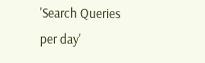'Search Queries per day'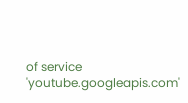of service 'youtube.googleapis.com'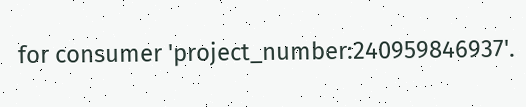for consumer 'project_number:240959846937'.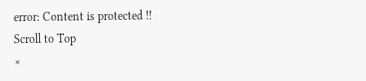error: Content is protected !!
Scroll to Top
×